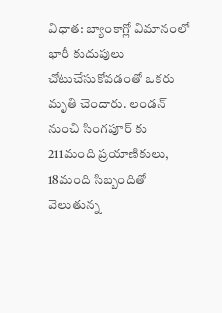విధాత: బ్యాంకాగ్లో విమానంలో భారీ కుదుపులు చోటుచేసుకోవడంతో ఒకరు మృతి చెందారు. లండన్ నుంచి సింగపూర్ కు 211మంది ప్రయాణికులు, 18మంది సిబ్బందితో వెలుతున్న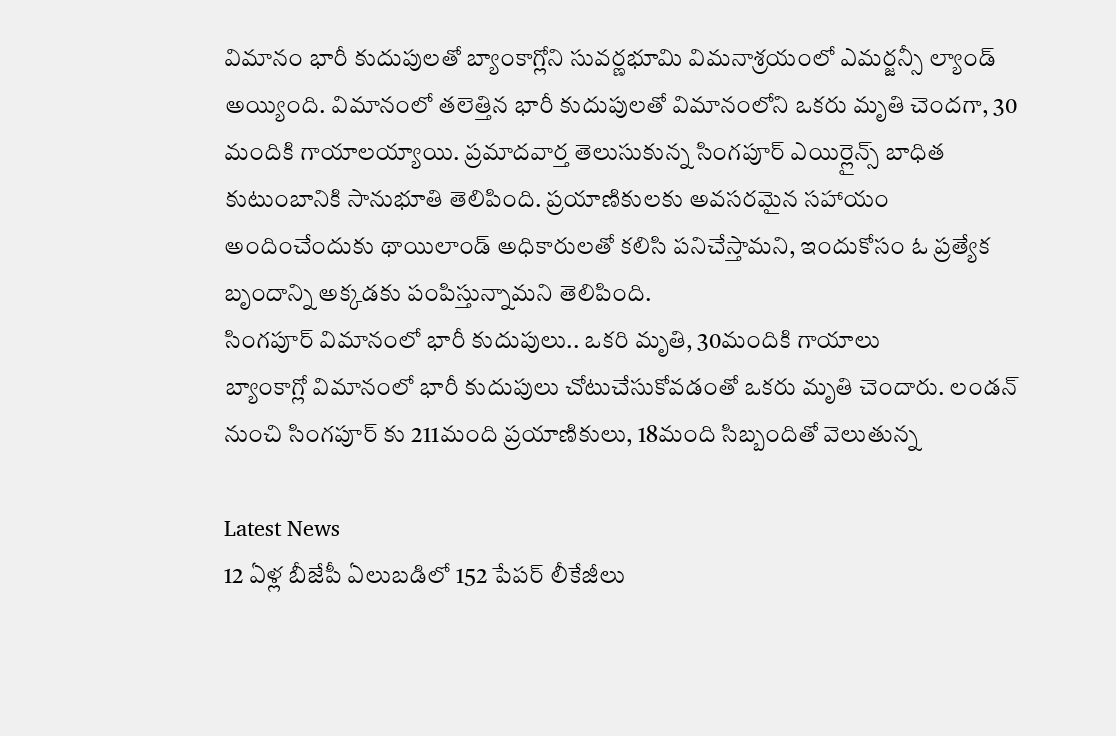విమానం భారీ కుదుపులతో బ్యాంకాగ్లోని సువర్ణభూమి విమనాశ్రయంలో ఎమర్జన్సీ ల్యాండ్ అయ్యింది. విమానంలో తలెత్తిన భారీ కుదుపులతో విమానంలోని ఒకరు మృతి చెందగా, 30 మందికి గాయాలయ్యాయి. ప్రమాదవార్త తెలుసుకున్న సింగపూర్ ఎయిర్లైన్స్ బాధిత కుటుంబానికి సానుభూతి తెలిపింది. ప్రయాణికులకు అవసరమైన సహాయం అందించేందుకు థాయిలాండ్ అధికారులతో కలిసి పనిచేస్తామని, ఇందుకోసం ఓ ప్రత్యేక బృందాన్ని అక్కడకు పంపిస్తున్నామని తెలిపింది.
సింగపూర్ విమానంలో భారీ కుదుపులు.. ఒకరి మృతి, 30మందికి గాయాలు
బ్యాంకాగ్లో విమానంలో భారీ కుదుపులు చోటుచేసుకోవడంతో ఒకరు మృతి చెందారు. లండన్ నుంచి సింగపూర్ కు 211మంది ప్రయాణికులు, 18మంది సిబ్బందితో వెలుతున్న

Latest News
12 ఏళ్ల బీజేపీ ఏలుబడిలో 152 పేపర్ లీకేజీలు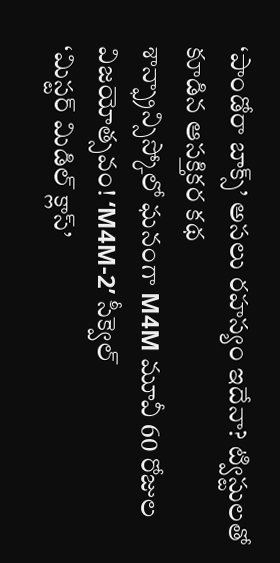‘పాండోరా బాక్స్’ అసలు రహస్యం ఇదేనా? ట్విస్టులతో కూడిన ఆసక్తికర కథ
శాన్ఫ్రాన్సిస్కోలో ఘనంగా M4M మూవీ 60 రోజుల విజయోత్సవం! ‘M4M-2’ సీక్వెల్
‘మిస్టర్ మిడిల్ క్లాస్’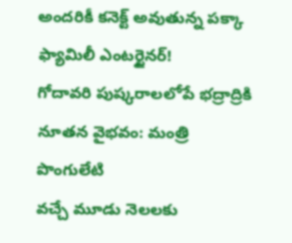అందరికీ కనెక్ట్ అవుతున్న పక్కా ఫ్యామిలీ ఎంటర్టైనర్!
గోదావరి పుష్కరాలలోపే భద్రాద్రికి నూతన వైభవం: మంత్రి పొంగులేటి
వచ్చే మూడు నెలలకు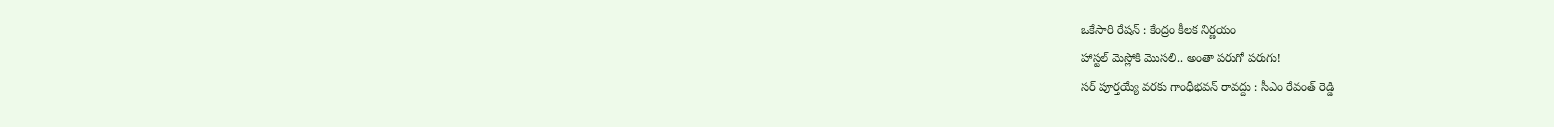ఒకేసారి రేషన్ : కేంద్రం కీలక నిర్ణయం
హాస్టల్ మెస్లోకి మొసలి.. అంతా పరుగో పరుగు!
సర్ పూర్తయ్యే వరకు గాంధీభవన్ రావద్దు : సీఎం రేవంత్ రెడ్డి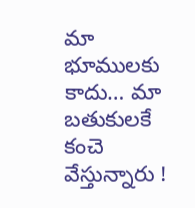మా భూములకు కాదు… మా బతుకులకే కంచె వేస్తున్నారు !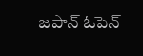జపాన్ ఓపెన్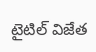టైటిల్ విజేత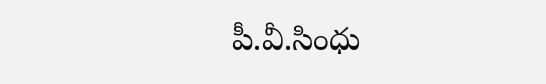పీ.వీ.సింధు